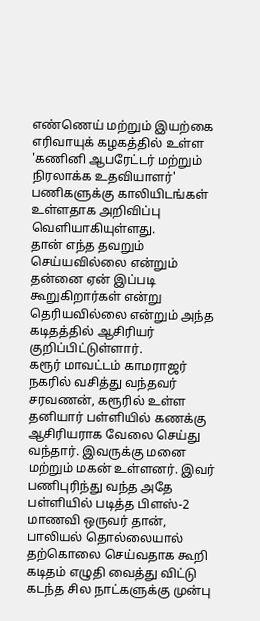எண்ணெய் மற்றும் இயற்கை எரிவாயுக் கழகத்தில் உள்ள 'கணினி ஆபரேட்டர் மற்றும் நிரலாக்க உதவியாளர்' பணிகளுக்கு காலியிடங்கள் உள்ளதாக அறிவிப்பு வெளியாகியுள்ளது.
தான் எந்த தவறும் செய்யவில்லை என்றும் தன்னை ஏன் இப்படி கூறுகிறார்கள் என்று தெரியவில்லை என்றும் அந்த கடிதத்தில் ஆசிரியர் குறிப்பிட்டுள்ளார்.
கரூர் மாவட்டம் காமராஜர் நகரில் வசித்து வந்தவர் சரவணன், கரூரில் உள்ள தனியார் பள்ளியில் கணக்கு ஆசிரியராக வேலை செய்து வந்தார். இவருக்கு மனை மற்றும் மகன் உள்ளனர். இவர் பணிபுரிந்து வந்த அதே பள்ளியில் படித்த பிளஸ்-2 மாணவி ஒருவர் தான், பாலியல் தொல்லையால் தற்கொலை செய்வதாக கூறி கடிதம் எழுதி வைத்து விட்டு கடந்த சில நாட்களுக்கு முன்பு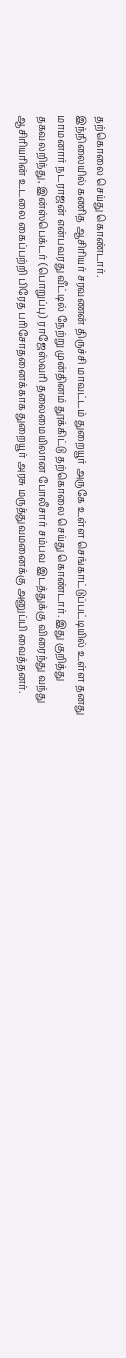தற்கொலை செய்து கொண்டார்.
இந்நிலையில் கணித ஆசிரியர் சரவணன் திருச்சி மாவட்டம் துறையூர் அருகே உள்ள செங்காட்டுப்பட்டியில் உள்ள தனது மாமனார் நடராஜன் என்பவரது வீட்டில் நேற்று முன்தினம் தூக்கிட்டு தற்கொலை செய்து கொண்டார். இது குறித்து தகவலறிந்து, இன்ஸ்பெக்டர் (பொறுப்பு) ராஜேஸ்வரி தலைமையிலான போலீசார் சம்பவ இடத்துக்கு விரைந்து வந்து ஆசிரியரின் உடலை கைப்பற்றி பிரேத பரிசோதனைக்காக துறையூர் அரசு மருத்துவமனைக்கு அனுப்பி வைத்தனர்.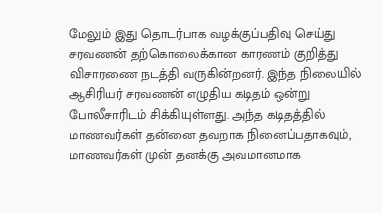மேலும் இது தொடர்பாக வழக்குப்பதிவு செய்து சரவணன் தற்கொலைக்கான காரணம் குறித்து விசாரணை நடத்தி வருகின்றனர். இந்த நிலையில் ஆசிரியர் சரவணன் எழுதிய கடிதம் ஒன்று போலீசாரிடம் சிக்கியுள்ளது. அந்த கடிதத்தில் மாணவர்கள் தன்னை தவறாக நினைப்பதாகவும், மாணவர்கள் முன் தனக்கு அவமானமாக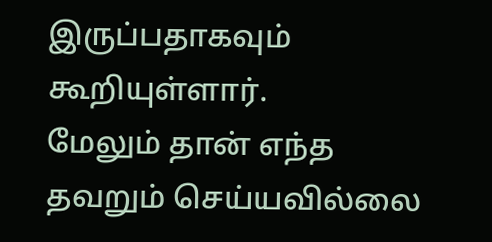இருப்பதாகவும் கூறியுள்ளார்.
மேலும் தான் எந்த தவறும் செய்யவில்லை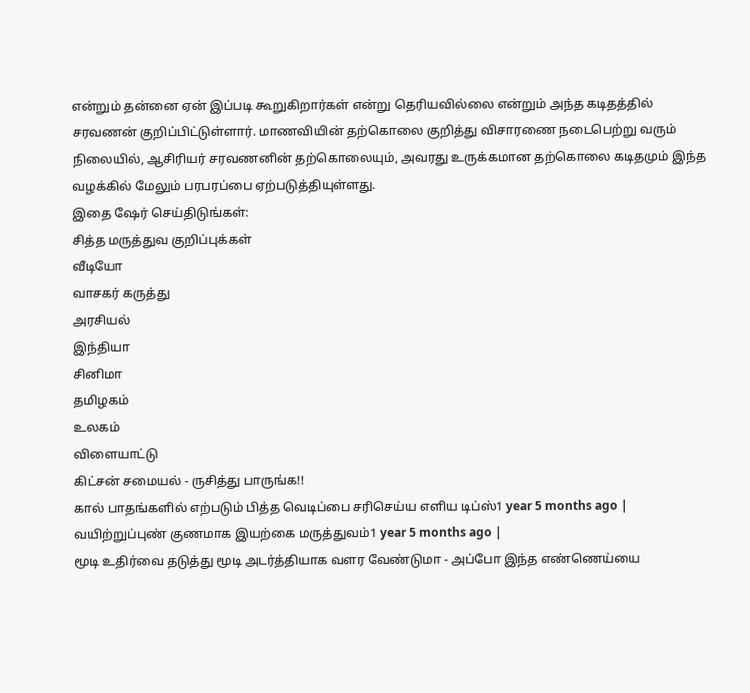என்றும் தன்னை ஏன் இப்படி கூறுகிறார்கள் என்று தெரியவில்லை என்றும் அந்த கடிதத்தில் சரவணன் குறிப்பிட்டுள்ளார். மாணவியின் தற்கொலை குறித்து விசாரணை நடைபெற்று வரும் நிலையில், ஆசிரியர் சரவணனின் தற்கொலையும், அவரது உருக்கமான தற்கொலை கடிதமும் இந்த வழக்கில் மேலும் பரபரப்பை ஏற்படுத்தியுள்ளது.
இதை ஷேர் செய்திடுங்கள்:
சித்த மருத்துவ குறிப்புக்கள்
வீடியோ
வாசகர் கருத்து
அரசியல்
இந்தியா
சினிமா
தமிழகம்
உலகம்
விளையாட்டு
கிட்சன் சமையல் - ருசித்து பாருங்க!!
கால் பாதங்களில் எற்படும் பித்த வெடிப்பை சரிசெய்ய எளிய டிப்ஸ்1 year 5 months ago |
வயிற்றுப்புண் குணமாக இயற்கை மருத்துவம்1 year 5 months ago |
மூடி உதிர்வை தடுத்து மூடி அடர்த்தியாக வளர வேண்டுமா - அப்போ இந்த எண்ணெய்யை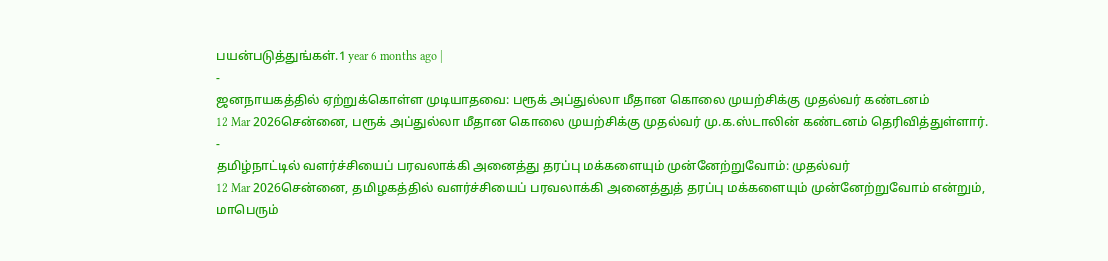பயன்படுத்துங்கள்.1 year 6 months ago |
-
ஜனநாயகத்தில் ஏற்றுக்கொள்ள முடியாதவை: பரூக் அப்துல்லா மீதான கொலை முயற்சிக்கு முதல்வர் கண்டனம்
12 Mar 2026சென்னை, பரூக் அப்துல்லா மீதான கொலை முயற்சிக்கு முதல்வர் மு.க.ஸ்டாலின் கண்டனம் தெரிவித்துள்ளார்.
-
தமிழ்நாட்டில் வளர்ச்சியைப் பரவலாக்கி அனைத்து தரப்பு மக்களையும் முன்னேற்றுவோம்: முதல்வர்
12 Mar 2026சென்னை, தமிழகத்தில் வளர்ச்சியைப் பரவலாக்கி அனைத்துத் தரப்பு மக்களையும் முன்னேற்றுவோம் என்றும், மாபெரும்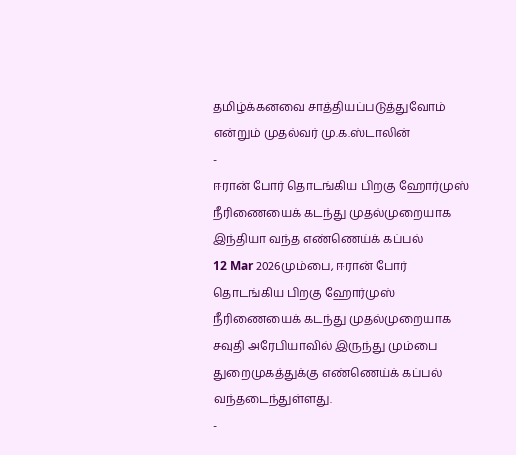தமிழ்க்கனவை சாத்தியப்படுத்துவோம் என்றும் முதல்வர் மு.க.ஸ்டாலின்
-
ஈரான் போர் தொடங்கிய பிறகு ஹோர்முஸ் நீரிணையைக் கடந்து முதல்முறையாக இந்தியா வந்த எண்ணெய்க் கப்பல்
12 Mar 2026மும்பை, ஈரான் போர் தொடங்கிய பிறகு ஹோர்முஸ் நீரிணையைக் கடந்து முதல்முறையாக சவுதி அரேபியாவில் இருந்து மும்பை துறைமுகத்துக்கு எண்ணெய்க் கப்பல் வந்தடைந்துள்ளது.
-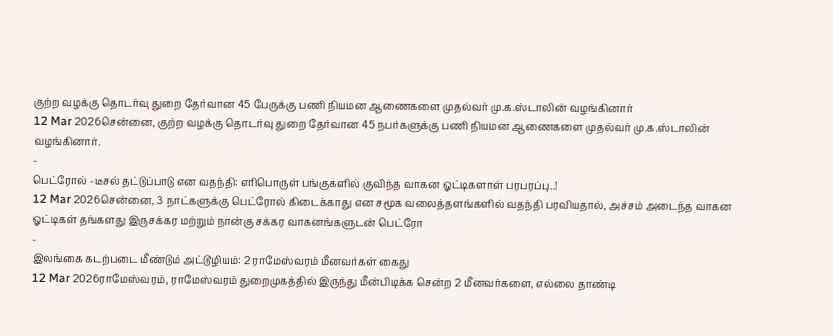குற்ற வழக்கு தொடர்வு துறை தேர்வான 45 பேருக்கு பணி நியமன ஆணைகளை முதல்வர் மு.க.ஸ்டாலின் வழங்கினார்
12 Mar 2026சென்னை, குற்ற வழக்கு தொடர்வு துறை தேர்வான 45 நபர்களுக்கு பணி நியமன ஆணைகளை முதல்வர் மு.க.ஸ்டாலின் வழங்கினார்.
-
பெட்ரோல் -டீசல் தட்டுப்பாடு என வதந்தி: எரிபொருள் பங்குகளில் குவிந்த வாகன ஓட்டிகளாள் பரபரப்பு..!
12 Mar 2026சென்னை, 3 நாட்களுக்கு பெட்ரோல் கிடைக்காது என சமூக வலைத்தளங்களில் வதந்தி பரவியதால், அச்சம் அடைந்த வாகன ஓட்டிகள் தங்களது இருசக்கர மற்றும் நான்கு சக்கர வாகனங்களுடன் பெட்ரோ
-
இலங்கை கடற்படை மீண்டும் அட்டூழியம்: 2 ராமேஸ்வரம் மீனவர்கள் கைது
12 Mar 2026ராமேஸ்வரம், ராமேஸ்வரம் துறைமுகத்தில் இருந்து மீன்பிடிக்க சென்ற 2 மீனவர்களை, எல்லை தாண்டி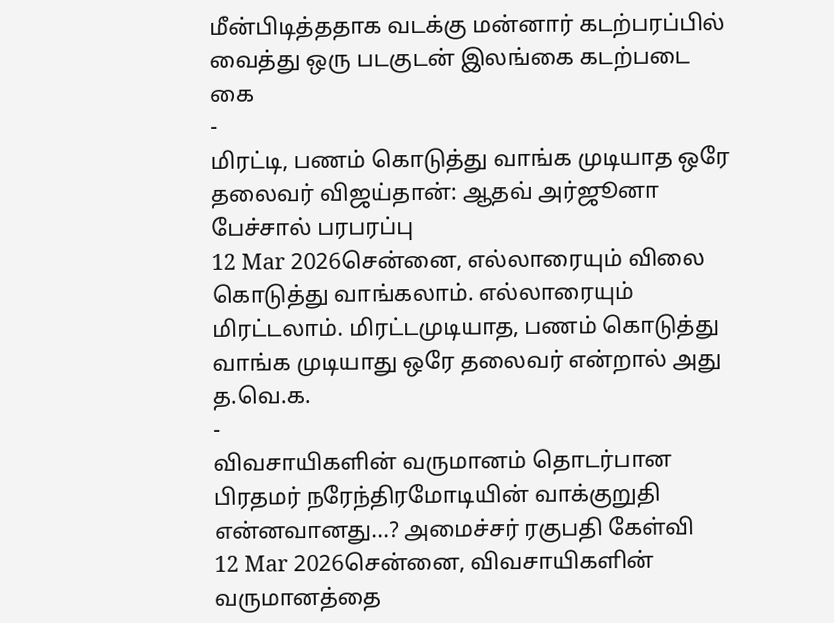மீன்பிடித்ததாக வடக்கு மன்னார் கடற்பரப்பில் வைத்து ஒரு படகுடன் இலங்கை கடற்படை கை
-
மிரட்டி, பணம் கொடுத்து வாங்க முடியாத ஒரே தலைவர் விஜய்தான்: ஆதவ் அர்ஜூனா பேச்சால் பரபரப்பு
12 Mar 2026சென்னை, எல்லாரையும் விலை கொடுத்து வாங்கலாம். எல்லாரையும் மிரட்டலாம். மிரட்டமுடியாத, பணம் கொடுத்து வாங்க முடியாது ஒரே தலைவர் என்றால் அது த.வெ.க.
-
விவசாயிகளின் வருமானம் தொடர்பான பிரதமர் நரேந்திரமோடியின் வாக்குறுதி என்னவானது...? அமைச்சர் ரகுபதி கேள்வி
12 Mar 2026சென்னை, விவசாயிகளின் வருமானத்தை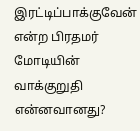இரட்டிப்பாக்குவேன் என்ற பிரதமர் மோடியின் வாக்குறுதி என்னவானது?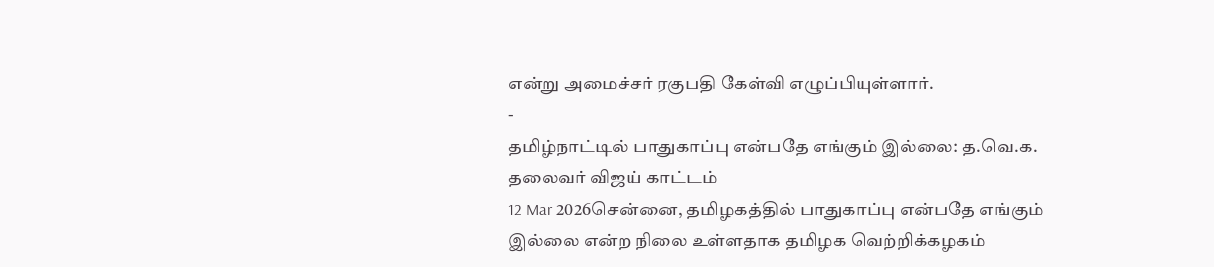என்று அமைச்சர் ரகுபதி கேள்வி எழுப்பியுள்ளார்.
-
தமிழ்நாட்டில் பாதுகாப்பு என்பதே எங்கும் இல்லை: த.வெ.க. தலைவர் விஜய் காட்டம்
12 Mar 2026சென்னை, தமிழகத்தில் பாதுகாப்பு என்பதே எங்கும் இல்லை என்ற நிலை உள்ளதாக தமிழக வெற்றிக்கழகம்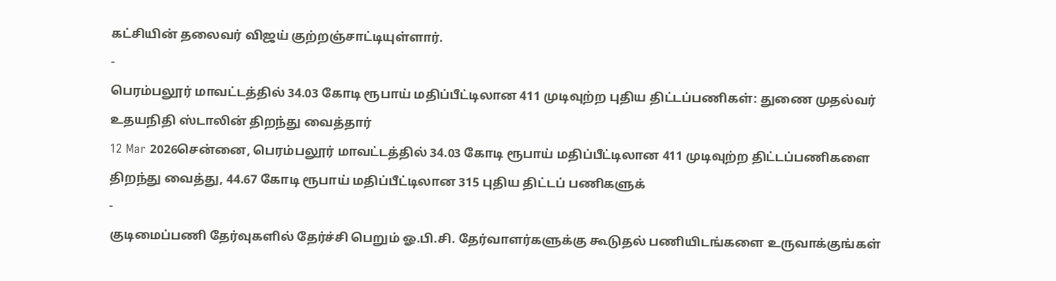கட்சியின் தலைவர் விஜய் குற்றஞ்சாட்டியுள்ளார்.
-
பெரம்பலூர் மாவட்டத்தில் 34.03 கோடி ரூபாய் மதிப்பீட்டிலான 411 முடிவுற்ற புதிய திட்டப்பணிகள்: துணை முதல்வர் உதயநிதி ஸ்டாலின் திறந்து வைத்தார்
12 Mar 2026சென்னை, பெரம்பலூர் மாவட்டத்தில் 34.03 கோடி ரூபாய் மதிப்பீட்டிலான 411 முடிவுற்ற திட்டப்பணிகளை திறந்து வைத்து, 44.67 கோடி ரூபாய் மதிப்பீட்டிலான 315 புதிய திட்டப் பணிகளுக்
-
குடிமைப்பணி தேர்வுகளில் தேர்ச்சி பெறும் ஓ.பி.சி. தேர்வாளர்களுக்கு கூடுதல் பணியிடங்களை உருவாக்குங்கள்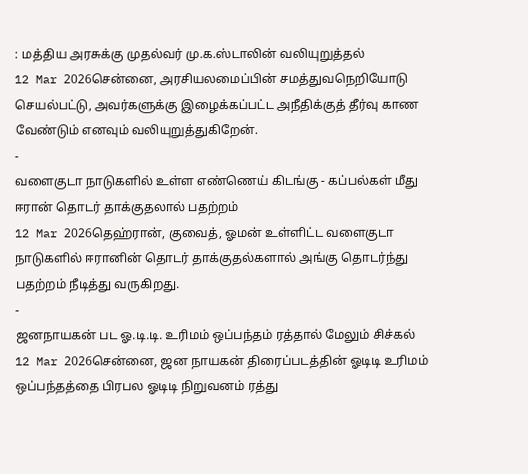: மத்திய அரசுக்கு முதல்வர் மு.க.ஸ்டாலின் வலியுறுத்தல்
12 Mar 2026சென்னை, அரசியலமைப்பின் சமத்துவநெறியோடு செயல்பட்டு, அவர்களுக்கு இழைக்கப்பட்ட அநீதிக்குத் தீர்வு காண வேண்டும் எனவும் வலியுறுத்துகிறேன்.
-
வளைகுடா நாடுகளில் உள்ள எண்ணெய் கிடங்கு - கப்பல்கள் மீது ஈரான் தொடர் தாக்குதலால் பதற்றம்
12 Mar 2026தெஹ்ரான், குவைத், ஓமன் உள்ளிட்ட வளைகுடா நாடுகளில் ஈரானின் தொடர் தாக்குதல்களால் அங்கு தொடர்ந்து பதற்றம் நீடித்து வருகிறது.
-
ஜனநாயகன் பட ஓ.டி.டி. உரிமம் ஒப்பந்தம் ரத்தால் மேலும் சிச்கல்
12 Mar 2026சென்னை, ஜன நாயகன் திரைப்படத்தின் ஓடிடி உரிமம் ஒப்பந்தத்தை பிரபல ஓடிடி நிறுவனம் ரத்து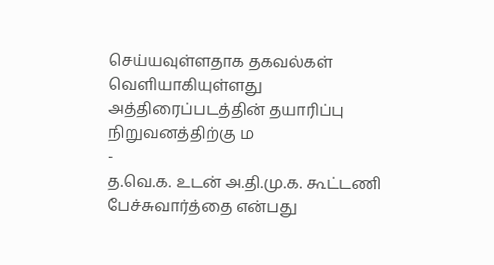செய்யவுள்ளதாக தகவல்கள் வெளியாகியுள்ளது அத்திரைப்படத்தின் தயாரிப்பு நிறுவனத்திற்கு ம
-
த.வெ.க. உடன் அ.தி.மு.க. கூட்டணி பேச்சுவார்த்தை என்பது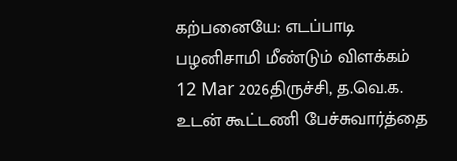கற்பனையே: எடப்பாடி பழனிசாமி மீண்டும் விளக்கம்
12 Mar 2026திருச்சி, த.வெ.க. உடன் கூட்டணி பேச்சுவார்த்தை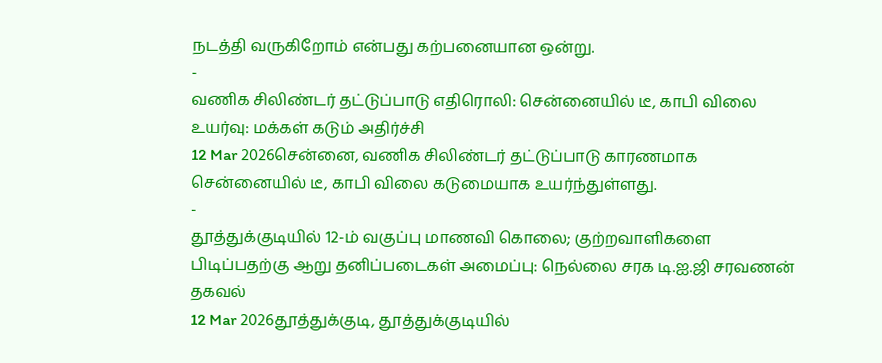நடத்தி வருகிறோம் என்பது கற்பனையான ஒன்று.
-
வணிக சிலிண்டர் தட்டுப்பாடு எதிரொலி: சென்னையில் டீ, காபி விலை உயர்வு: மக்கள் கடும் அதிர்ச்சி
12 Mar 2026சென்னை, வணிக சிலிண்டர் தட்டுப்பாடு காரணமாக சென்னையில் டீ, காபி விலை கடுமையாக உயர்ந்துள்ளது.
-
தூத்துக்குடியில் 12-ம் வகுப்பு மாணவி கொலை; குற்றவாளிகளை பிடிப்பதற்கு ஆறு தனிப்படைகள் அமைப்பு: நெல்லை சரக டி.ஐ.ஜி சரவணன் தகவல்
12 Mar 2026தூத்துக்குடி, தூத்துக்குடியில்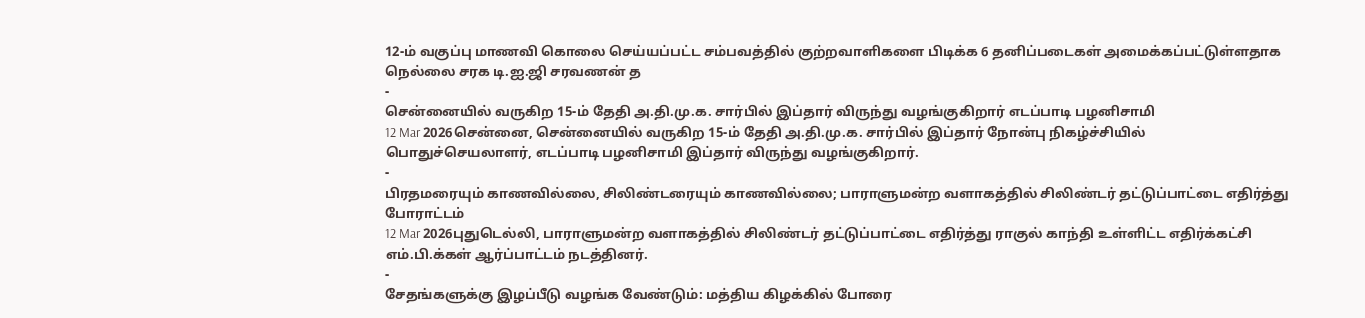12-ம் வகுப்பு மாணவி கொலை செய்யப்பட்ட சம்பவத்தில் குற்றவாளிகளை பிடிக்க 6 தனிப்படைகள் அமைக்கப்பட்டுள்ளதாக நெல்லை சரக டி.ஐ.ஜி சரவணன் த
-
சென்னையில் வருகிற 15-ம் தேதி அ.தி.மு.க. சார்பில் இப்தார் விருந்து வழங்குகிறார் எடப்பாடி பழனிசாமி
12 Mar 2026சென்னை, சென்னையில் வருகிற 15-ம் தேதி அ.தி.மு.க. சார்பில் இப்தார் நோன்பு நிகழ்ச்சியில் பொதுச்செயலாளர், எடப்பாடி பழனிசாமி இப்தார் விருந்து வழங்குகிறார்.
-
பிரதமரையும் காணவில்லை, சிலிண்டரையும் காணவில்லை; பாராளுமன்ற வளாகத்தில் சிலிண்டர் தட்டுப்பாட்டை எதிர்த்து போராட்டம்
12 Mar 2026புதுடெல்லி, பாராளுமன்ற வளாகத்தில் சிலிண்டர் தட்டுப்பாட்டை எதிர்த்து ராகுல் காந்தி உள்ளிட்ட எதிர்க்கட்சி எம்.பி.க்கள் ஆர்ப்பாட்டம் நடத்தினர்.
-
சேதங்களுக்கு இழப்பீடு வழங்க வேண்டும்: மத்திய கிழக்கில் போரை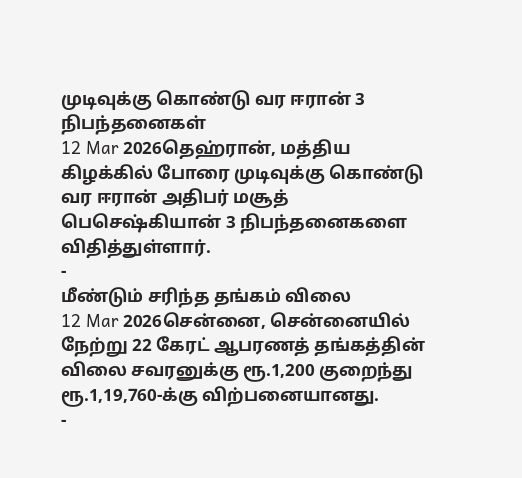முடிவுக்கு கொண்டு வர ஈரான் 3 நிபந்தனைகள்
12 Mar 2026தெஹ்ரான், மத்திய கிழக்கில் போரை முடிவுக்கு கொண்டு வர ஈரான் அதிபர் மசூத் பெசெஷ்கியான் 3 நிபந்தனைகளை விதித்துள்ளார்.
-
மீண்டும் சரிந்த தங்கம் விலை
12 Mar 2026சென்னை, சென்னையில் நேற்று 22 கேரட் ஆபரணத் தங்கத்தின் விலை சவரனுக்கு ரூ.1,200 குறைந்து ரூ.1,19,760-க்கு விற்பனையானது.
-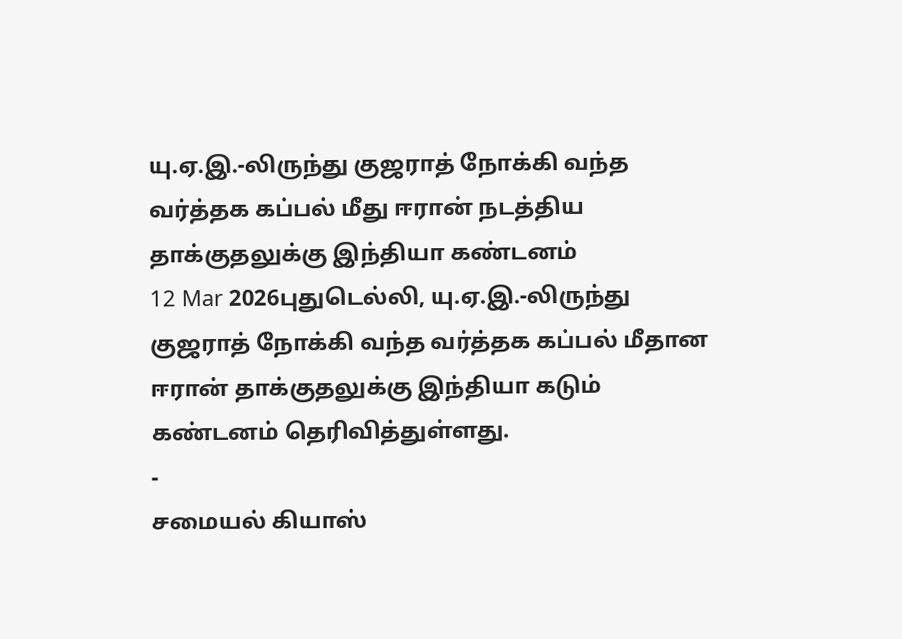யு.ஏ.இ.-லிருந்து குஜராத் நோக்கி வந்த வர்த்தக கப்பல் மீது ஈரான் நடத்திய தாக்குதலுக்கு இந்தியா கண்டனம்
12 Mar 2026புதுடெல்லி, யு.ஏ.இ.-லிருந்து குஜராத் நோக்கி வந்த வர்த்தக கப்பல் மீதான ஈரான் தாக்குதலுக்கு இந்தியா கடும் கண்டனம் தெரிவித்துள்ளது.
-
சமையல் கியாஸ்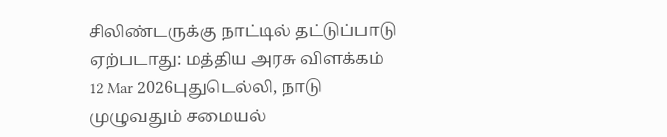சிலிண்டருக்கு நாட்டில் தட்டுப்பாடு ஏற்படாது: மத்திய அரசு விளக்கம்
12 Mar 2026புதுடெல்லி, நாடு முழுவதும் சமையல்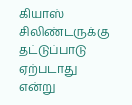கியாஸ் சிலிண்டருக்கு தட்டுப்பாடு ஏற்படாது என்று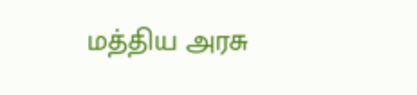மத்திய அரசு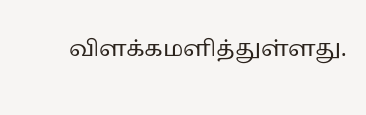விளக்கமளித்துள்ளது.